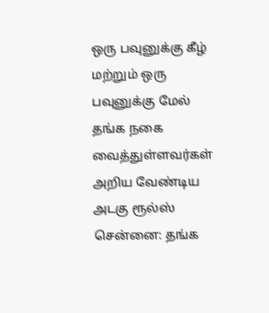ஒரு பவுனுக்கு கீழ் மற்றும் ஒரு பவுனுக்கு மேல் தங்க நகை வைத்துள்ளவர்கள் அறிய வேண்டிய அடகு ரூல்ஸ்
சென்னை: தங்க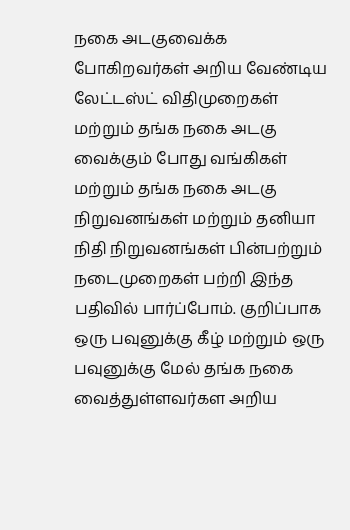நகை அடகுவைக்க போகிறவர்கள் அறிய வேண்டிய லேட்டஸ்ட் விதிமுறைகள் மற்றும் தங்க நகை அடகு வைக்கும் போது வங்கிகள் மற்றும் தங்க நகை அடகு நிறுவனங்கள் மற்றும் தனியா நிதி நிறுவனங்கள் பின்பற்றும் நடைமுறைகள் பற்றி இந்த பதிவில் பார்ப்போம். குறிப்பாக ஒரு பவுனுக்கு கீழ் மற்றும் ஒரு பவுனுக்கு மேல் தங்க நகை வைத்துள்ளவர்கள அறிய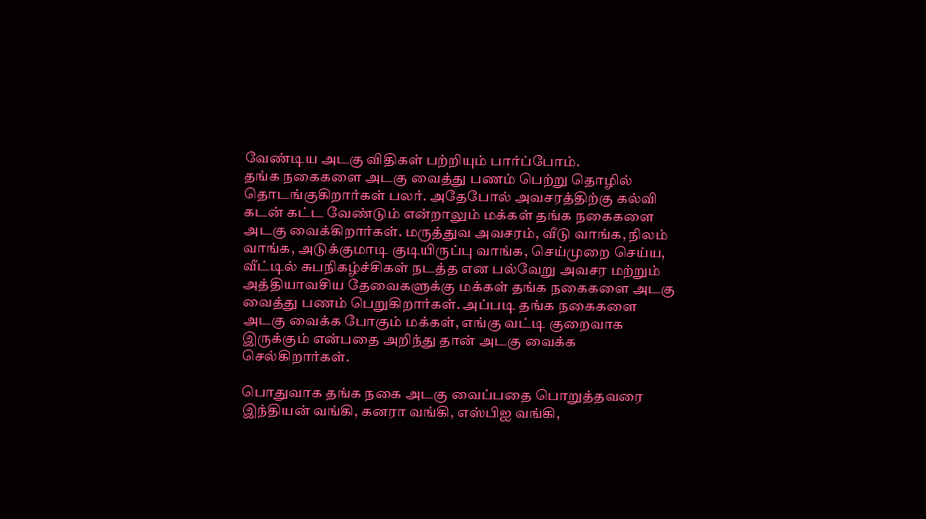வேண்டிய அடகு விதிகள் பற்றியும் பார்ப்போம்.
தங்க நகைகளை அடகு வைத்து பணம் பெற்று தொழில் தொடங்குகிறார்கள் பலர். அதேபோல் அவசரத்திற்கு கல்வி கடன் கட்ட வேண்டும் என்றாலும் மக்கள் தங்க நகைகளை அடகு வைக்கிறார்கள். மருத்துவ அவசரம், வீடு வாங்க, நிலம் வாங்க, அடுக்குமாடி குடியிருப்பு வாங்க, செய்முறை செய்ய, வீட்டில் சுபநிகழ்ச்சிகள் நடத்த என பல்வேறு அவசர மற்றும் அத்தியாவசிய தேவைகளுக்கு மக்கள் தங்க நகைகளை அடகு வைத்து பணம் பெறுகிறார்கள். அப்படி தங்க நகைகளை அடகு வைக்க போகும் மக்கள், எங்கு வட்டி குறைவாக இருக்கும் என்பதை அறிந்து தான் அடகு வைக்க செல்கிறார்கள்.

பொதுவாக தங்க நகை அடகு வைப்பதை பொறுத்தவரை இந்தியன் வங்கி, கனரா வங்கி, எஸ்பிஐ வங்கி,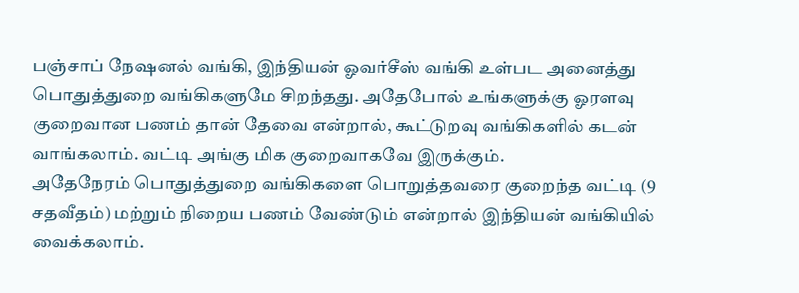பஞ்சாப் நேஷனல் வங்கி, இந்தியன் ஓவர்சீஸ் வங்கி உள்பட அனைத்து பொதுத்துறை வங்கிகளுமே சிறந்தது. அதேபோல் உங்களுக்கு ஓரளவு குறைவான பணம் தான் தேவை என்றால், கூட்டுறவு வங்கிகளில் கடன் வாங்கலாம். வட்டி அங்கு மிக குறைவாகவே இருக்கும்.
அதேநேரம் பொதுத்துறை வங்கிகளை பொறுத்தவரை குறைந்த வட்டி (9 சதவீதம்) மற்றும் நிறைய பணம் வேண்டும் என்றால் இந்தியன் வங்கியில் வைக்கலாம்.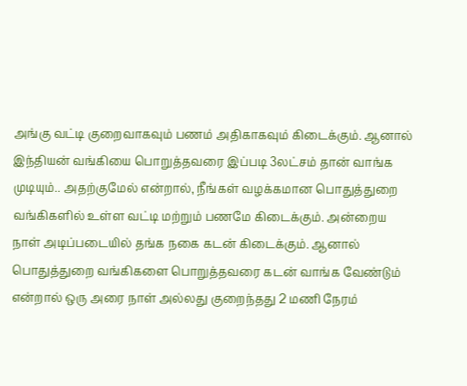அங்கு வட்டி குறைவாகவும் பணம் அதிகாகவும் கிடைக்கும். ஆனால் இந்தியன் வங்கியை பொறுத்தவரை இப்படி 3லட்சம் தான் வாங்க முடியும்.. அதற்குமேல் என்றால், நீங்கள் வழக்கமான பொதுத்துறை வங்கிகளில் உள்ள வட்டி மற்றும் பணமே கிடைக்கும். அன்றைய நாள் அடிப்படையில் தங்க நகை கடன் கிடைக்கும். ஆனால் பொதுத்துறை வங்கிகளை பொறுத்தவரை கடன் வாங்க வேண்டும் என்றால் ஒரு அரை நாள் அல்லது குறைந்தது 2 மணி நேரம்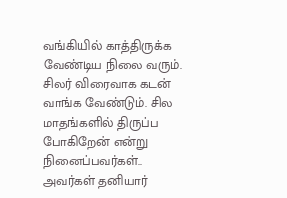வங்கியில் காத்திருக்க வேண்டிய நிலை வரும்.
சிலர் விரைவாக கடன் வாங்க வேண்டும். சில மாதங்களில் திருப்ப போகிறேன் என்று நினைப்பவர்கள்.. அவர்கள் தனியார்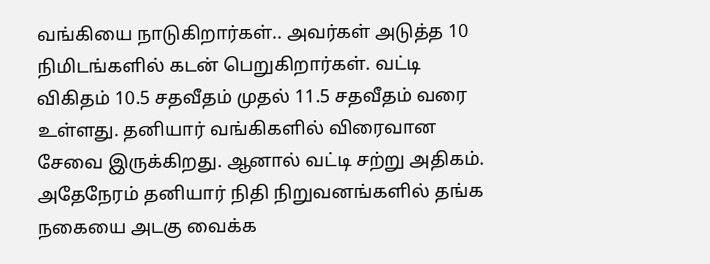வங்கியை நாடுகிறார்கள்.. அவர்கள் அடுத்த 10 நிமிடங்களில் கடன் பெறுகிறார்கள். வட்டி விகிதம் 10.5 சதவீதம் முதல் 11.5 சதவீதம் வரை உள்ளது. தனியார் வங்கிகளில் விரைவான சேவை இருக்கிறது. ஆனால் வட்டி சற்று அதிகம்.
அதேநேரம் தனியார் நிதி நிறுவனங்களில் தங்க நகையை அடகு வைக்க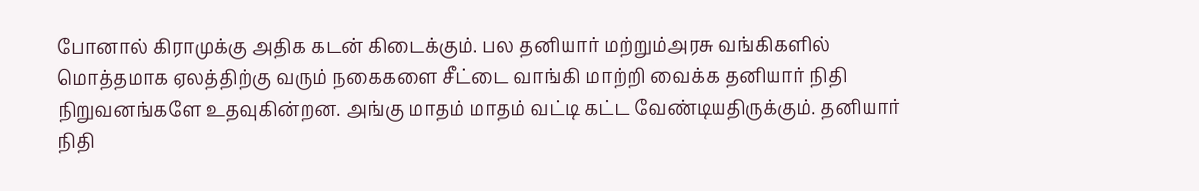போனால் கிராமுக்கு அதிக கடன் கிடைக்கும். பல தனியார் மற்றும்அரசு வங்கிகளில் மொத்தமாக ஏலத்திற்கு வரும் நகைகளை சீட்டை வாங்கி மாற்றி வைக்க தனியார் நிதி நிறுவனங்களே உதவுகின்றன. அங்கு மாதம் மாதம் வட்டி கட்ட வேண்டியதிருக்கும். தனியார் நிதி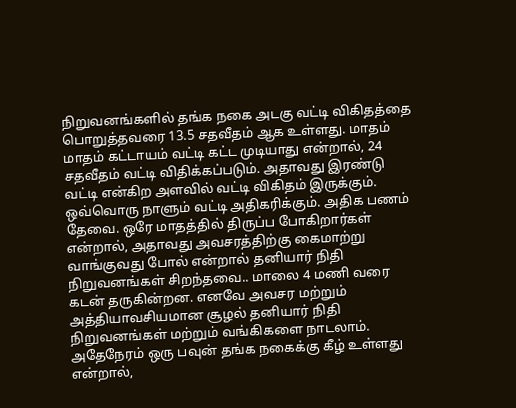நிறுவனங்களில் தங்க நகை அடகு வட்டி விகிதத்தை பொறுத்தவரை 13.5 சதவீதம் ஆக உள்ளது. மாதம் மாதம் கட்டாயம் வட்டி கட்ட முடியாது என்றால், 24 சதவீதம் வட்டி விதிக்கப்படும். அதாவது இரண்டு வட்டி என்கிற அளவில் வட்டி விகிதம் இருக்கும். ஒவ்வொரு நாளும் வட்டி அதிகரிக்கும். அதிக பணம் தேவை. ஒரே மாதத்தில் திருப்ப போகிறார்கள் என்றால், அதாவது அவசரத்திற்கு கைமாற்று வாங்குவது போல் என்றால் தனியார் நிதி நிறுவனங்கள் சிறந்தவை.. மாலை 4 மணி வரை கடன் தருகின்றன. எனவே அவசர மற்றும் அத்தியாவசியமான சூழல் தனியார் நிதி நிறுவனங்கள் மற்றும் வங்கிகளை நாடலாம்.
அதேநேரம் ஒரு பவுன் தங்க நகைக்கு கீழ் உள்ளது என்றால்,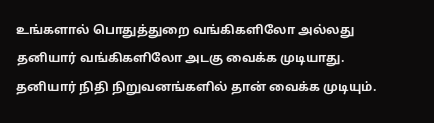உங்களால் பொதுத்துறை வங்கிகளிலோ அல்லது தனியார் வங்கிகளிலோ அடகு வைக்க முடியாது. தனியார் நிதி நிறுவனங்களில் தான் வைக்க முடியும்.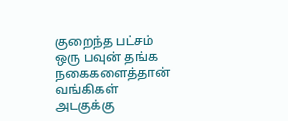குறைந்த பட்சம் ஒரு பவுன் தங்க நகைகளைத்தான் வங்கிகள் அடகுக்கு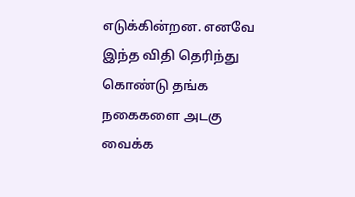எடுக்கின்றன. எனவே இந்த விதி தெரிந்து கொண்டு தங்க நகைகளை அடகு வைக்க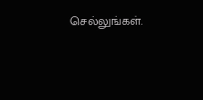செல்லுங்கள்.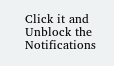Click it and Unblock the Notifications